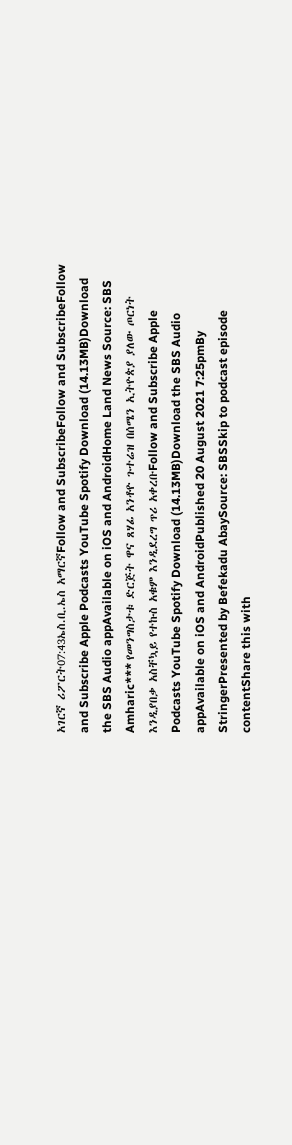አገርኛ ሪፖርት07:43ኤስ.ቢ.ኤስ አማርኛFollow and SubscribeFollow and SubscribeFollow and Subscribe Apple Podcasts YouTube Spotify Download (14.13MB)Download the SBS Audio appAvailable on iOS and AndroidHome Land News Source: SBS Amharic*** የመንግስታቱ ድርጅት ዋና ጸሃፊ አንቶዮ ጉተሬዝ በሰሜን ኢትዮጵያ ያለው ጦርነት እንዲያበቃ አስቸኳይ የተኩስ አቁም እንዲደረግ ጥሪ አቀረቡFollow and Subscribe Apple Podcasts YouTube Spotify Download (14.13MB)Download the SBS Audio appAvailable on iOS and AndroidPublished 20 August 2021 7:25pmBy StringerPresented by Befekadu AbaySource: SBSSkip to podcast episode contentShare this with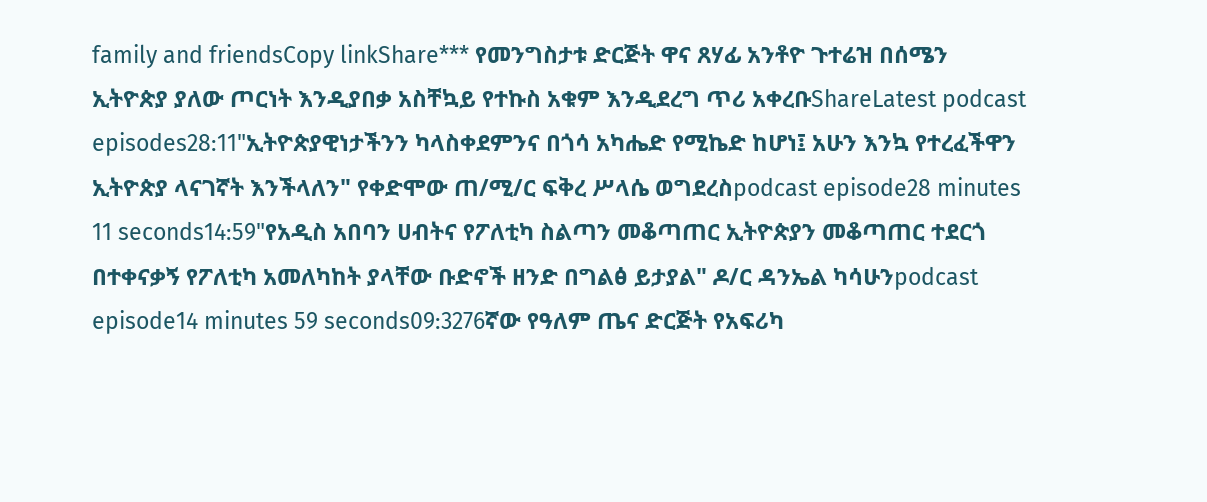family and friendsCopy linkShare*** የመንግስታቱ ድርጅት ዋና ጸሃፊ አንቶዮ ጉተሬዝ በሰሜን ኢትዮጵያ ያለው ጦርነት እንዲያበቃ አስቸኳይ የተኩስ አቁም እንዲደረግ ጥሪ አቀረቡShareLatest podcast episodes28:11"ኢትዮጵያዊነታችንን ካላስቀደምንና በጎሳ አካሔድ የሚኬድ ከሆነ፤ አሁን እንኳ የተረፈችዋን ኢትዮጵያ ላናገኛት እንችላለን" የቀድሞው ጠ/ሚ/ር ፍቅረ ሥላሴ ወግደረስpodcast episode28 minutes 11 seconds14:59"የአዲስ አበባን ሀብትና የፖለቲካ ስልጣን መቆጣጠር ኢትዮጵያን መቆጣጠር ተደርጎ በተቀናቃኝ የፖለቲካ አመለካከት ያላቸው ቡድኖች ዘንድ በግልፅ ይታያል" ዶ/ር ዳንኤል ካሳሁንpodcast episode14 minutes 59 seconds09:3276ኛው የዓለም ጤና ድርጅት የአፍሪካ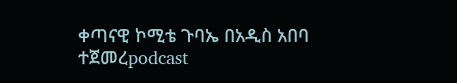ቀጣናዊ ኮሚቴ ጉባኤ በአዲስ አበባ ተጀመረpodcast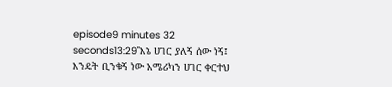episode9 minutes 32 seconds13:29"እኔ ሀገር ያለኝ ሰው ነኝ፤ እንዴት ቢንቁኝ ነው አሜሪካን ሀገር ቀርተህ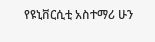የዩኒቨርሲቲ አስተማሪ ሁን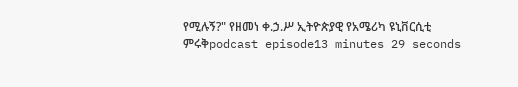የሚሉኝ?" የዘመነ ቀ.ኃ.ሥ ኢትዮጵያዊ የአሜሪካ ዩኒቨርሲቲ ምሩቅpodcast episode13 minutes 29 seconds